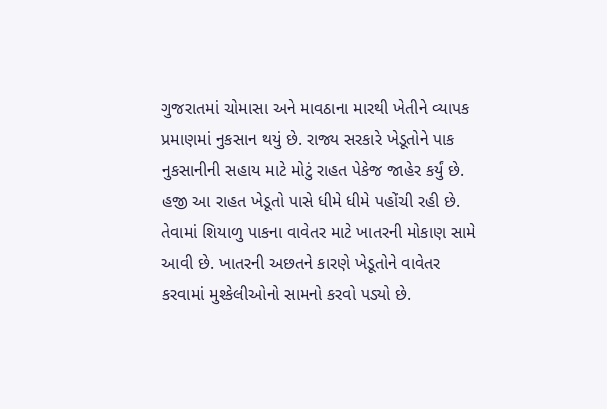ગુજરાતમાં ચોમાસા અને માવઠાના મારથી ખેતીને વ્યાપક પ્રમાણમાં નુકસાન થયું છે. રાજ્ય સરકારે ખેડૂતોને પાક નુકસાનીની સહાય માટે મોટું રાહત પેકેજ જાહેર કર્યું છે. હજી આ રાહત ખેડૂતો પાસે ધીમે ધીમે પહોંચી રહી છે. તેવામાં શિયાળુ પાકના વાવેતર માટે ખાતરની મોકાણ સામે આવી છે. ખાતરની અછતને કારણે ખેડૂતોને વાવેતર કરવામાં મુશ્કેલીઓનો સામનો કરવો પડ્યો છે.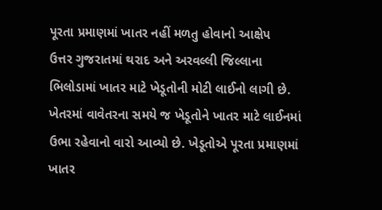પૂરતા પ્રમાણમાં ખાતર નહીં મળતુ હોવાનો આક્ષેપ
ઉત્તર ગુજરાતમાં થરાદ અને અરવલ્લી જિલ્લાના ભિલોડામાં ખાતર માટે ખેડૂતોની મોટી લાઈનો લાગી છે. ખેતરમાં વાવેતરના સમયે જ ખેડૂતોને ખાતર માટે લાઈનમાં ઉભા રહેવાનો વારો આવ્યો છે. ખેડૂતોએ પૂરતા પ્રમાણમાં ખાતર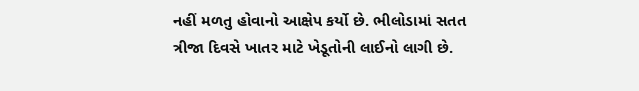નહીં મળતુ હોવાનો આક્ષેપ કર્યો છે. ભીલોડામાં સતત ત્રીજા દિવસે ખાતર માટે ખેડૂતોની લાઈનો લાગી છે.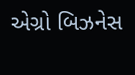એગ્રો બિઝનેસ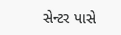સેન્ટર પાસે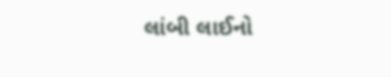લાંબી લાઈનો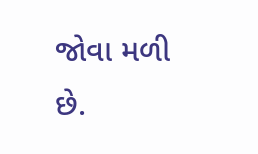જોવા મળી છે.